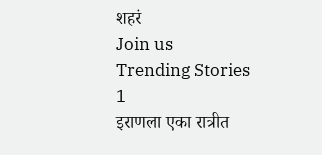शहरं
Join us
Trending Stories
1
इराणला एका रात्रीत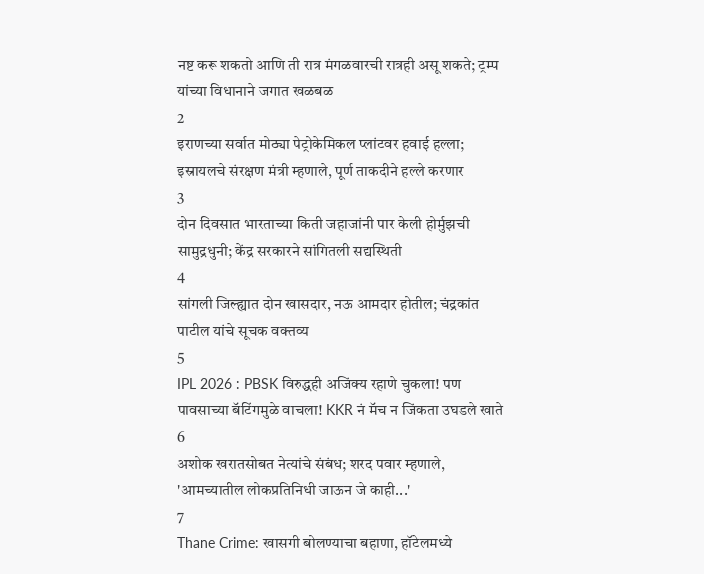नष्ट करू शकतो आणि ती रात्र मंगळवारची रात्रही असू शकते; ट्रम्प यांच्या विधानाने जगात खळबळ
2
इराणच्या सर्वात मोठ्या पेट्रोकेमिकल प्लांटवर हवाई हल्ला; इस्रायलचे संरक्षण मंत्री म्हणाले, पूर्ण ताकदीने हल्ले करणार
3
दोन दिवसात भारताच्या किती जहाजांनी पार केली होर्मुझची सामुद्रधुनी; केंद्र सरकारने सांगितली सद्यस्थिती
4
सांगली जिल्ह्यात दोन खासदार, नऊ आमदार होतील; चंद्रकांत पाटील यांचे सूचक वक्तव्य
5
IPL 2026 : PBSK विरुद्धही अजिंक्य रहाणे चुकला! पण पावसाच्या बॅटिंगमुळे वाचला! KKR नं मॅच न जिंकता उघडले खाते
6
अशोक खरातसोबत नेत्यांचे संबंध; शरद पवार म्हणाले, 'आमच्यातील लोकप्रतिनिधी जाऊन जे काही...'
7
Thane Crime: खासगी बोलण्याचा बहाणा, हॉटेलमध्ये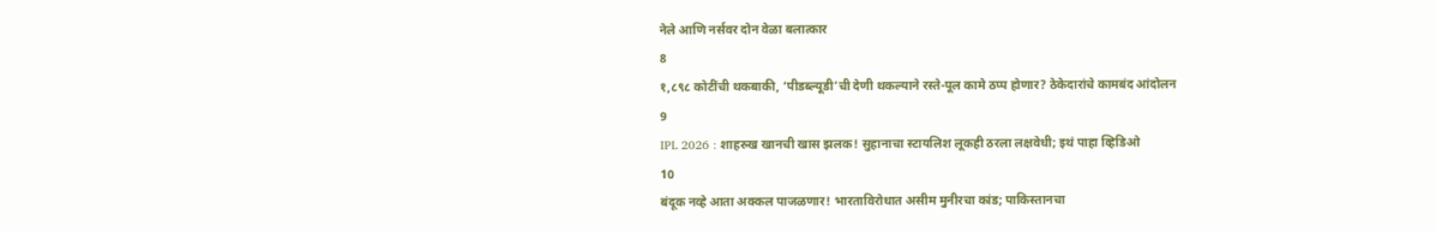नेले आणि नर्सवर दोन वेळा बलात्कार
8
१,८९८ कोटींची थकबाकी, ‘पीडब्ल्यूडी’ची देणी थकल्याने रस्ते-पूल कामे ठप्प होणार? ठेकेदारांचे कामबंद आंदोलन
9
IPL 2026 : शाहरुख खानची खास झलक! सुहानाचा स्टायलिश लूकही ठरला लक्षवेधी; इथं पाहा व्हिडिओ
10
बंदूक नव्हे आता अक्कल पाजळणार! भारताविरोधात असीम मुनीरचा कांड; पाकिस्तानचा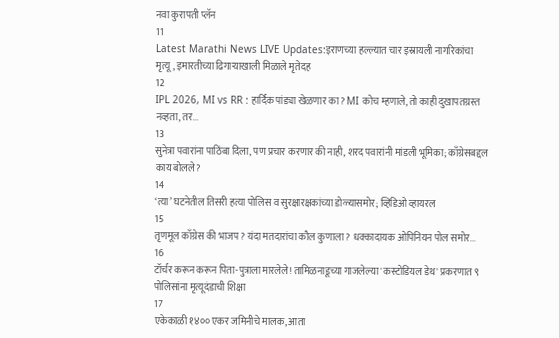नवा कुरापती प्लॅन
11
Latest Marathi News LIVE Updates:इराणच्या हल्ल्यात चार इस्रायली नागरिकांचा मृत्यू, इमारतीच्या ढिगाऱ्याखाली मिळाले मृतेदह
12
IPL 2026, MI vs RR : हार्दिक पांड्या खेळणार का? MI कोच म्हणाले, तो काही दुखापतग्रस्त नव्हता, तर...
13
सुनेत्रा पवारांना पाठिंबा दिला, पण प्रचार करणार की नाही, शरद पवारांनी मांडली भूमिका; काँग्रेसबद्दल काय बोलले?
14
‘त्या’ घटनेतील तिसरी हत्या पोलिस व सुरक्षारक्षकांच्या डोळ्यासमोर; व्हिडिओ व्हायरल
15
तृणमूल काँग्रेस की भाजप? यंदा मतदारांचा कौल कुणाला? धक्कादायक ओपिनियन पोल समोर...
16
टॉर्चर करून करून पिता-पुत्राला मारलेले! तामिळनाडूच्या गाजलेल्या 'कस्टोडियल डेथ' प्रकरणात ९ पोलिसांना मृत्यूदंडाची शिक्षा
17
एकेकाळी १४०० एकर जमिनीचे मालक, आता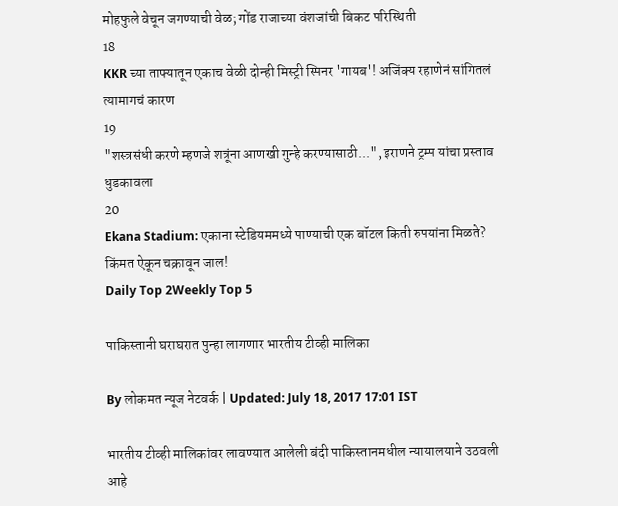मोहफुले वेचून जगण्याची वेळ; गोंड राजाच्या वंशजांची बिकट परिस्थिती
18
KKR च्या ताफ्यातून एकाच वेळी दोन्ही मिस्ट्री स्पिनर 'गायब'! अजिंक्य रहाणेनं सांगितलं त्यामागचं कारण
19
"शस्त्रसंधी करणे म्हणजे शत्रूंना आणखी गुन्हे करण्यासाठी...", इराणने ट्रम्प यांचा प्रस्ताव धुडकावला
20
Ekana Stadium: एकाना स्टेडियममध्ये पाण्याची एक बॉटल किती रुपयांना मिळते? किंमत ऐकून चक्रावून जाल!
Daily Top 2Weekly Top 5

पाकिस्तानी घराघरात पुन्हा लागणार भारतीय टीव्ही मालिका

By लोकमत न्यूज नेटवर्क | Updated: July 18, 2017 17:01 IST

भारतीय टीव्ही मालिकांवर लावण्यात आलेली बंदी पाकिस्तानमधील न्यायालयाने उठवली आहे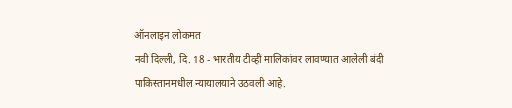ऑनलाइन लोकमत
नवी दिल्ली, दि. 18 - भारतीय टीव्ही मालिकांवर लावण्यात आलेली बंदी पाकिस्तानमधील न्यायालयाने उठवली आहे.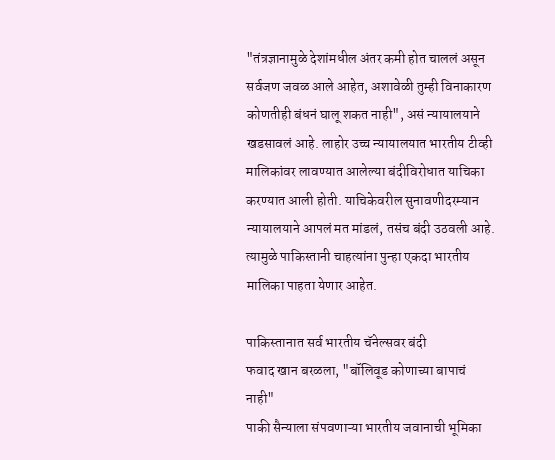"तंत्रज्ञानामुळे देशांमधील अंतर कमी होत चाललं असून सर्वजण जवळ आले आहेत, अशावेळी तुम्ही विनाकारण कोणतीही बंधनं घालू शकत नाही", असं न्यायालयाने खडसावलं आहे. लाहोर उच्च न्यायालयात भारतीय टीव्ही मालिकांवर लावण्यात आलेल्या बंदीविरोधात याचिका करण्यात आली होती. याचिकेवरील सुनावणीदरम्यान न्यायालयाने आपलं मत मांडलं, तसंच बंदी उठवली आहे. त्यामुळे पाकिस्तानी चाहत्यांना पुन्हा एकदा भारतीय मालिका पाहता येणार आहेत.

पाकिस्तानात सर्व भारतीय चॅनेल्सवर बंदी
फवाद खान बरळला, "बॉलिवूड कोणाच्या बापाचं नाही"
पाकी सैन्याला संपवणाऱ्या भारतीय जवानाची भूमिका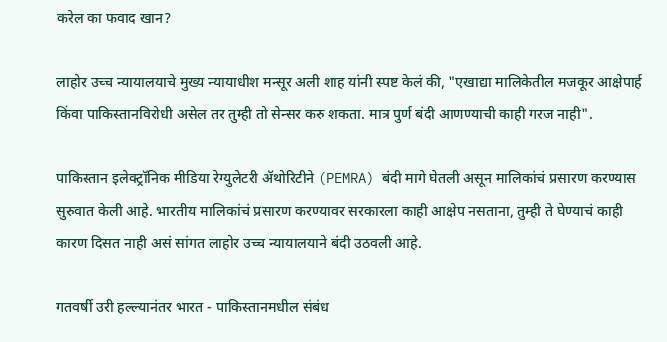करेल का फवाद खान?

लाहोर उच्च न्यायालयाचे मुख्य न्यायाधीश मन्सूर अली शाह यांनी स्पष्ट केलं की, "एखाद्या मालिकेतील मजकूर आक्षेपार्ह किंवा पाकिस्तानविरोधी असेल तर तुम्ही तो सेन्सर करु शकता. मात्र पुर्ण बंदी आणण्याची काही गरज नाही".

पाकिस्तान इलेक्ट्रॉनिक मीडिया रेग्युलेटरी ॲथोरिटीने (PEMRA) बंदी मागे घेतली असून मालिकांचं प्रसारण करण्यास सुरुवात केली आहे. भारतीय मालिकांचं प्रसारण करण्यावर सरकारला काही आक्षेप नसताना, तुम्ही ते घेण्याचं काही कारण दिसत नाही असं सांगत लाहोर उच्च न्यायालयाने बंदी उठवली आहे.

गतवर्षी उरी हल्ल्यानंतर भारत - पाकिस्तानमधील संबंध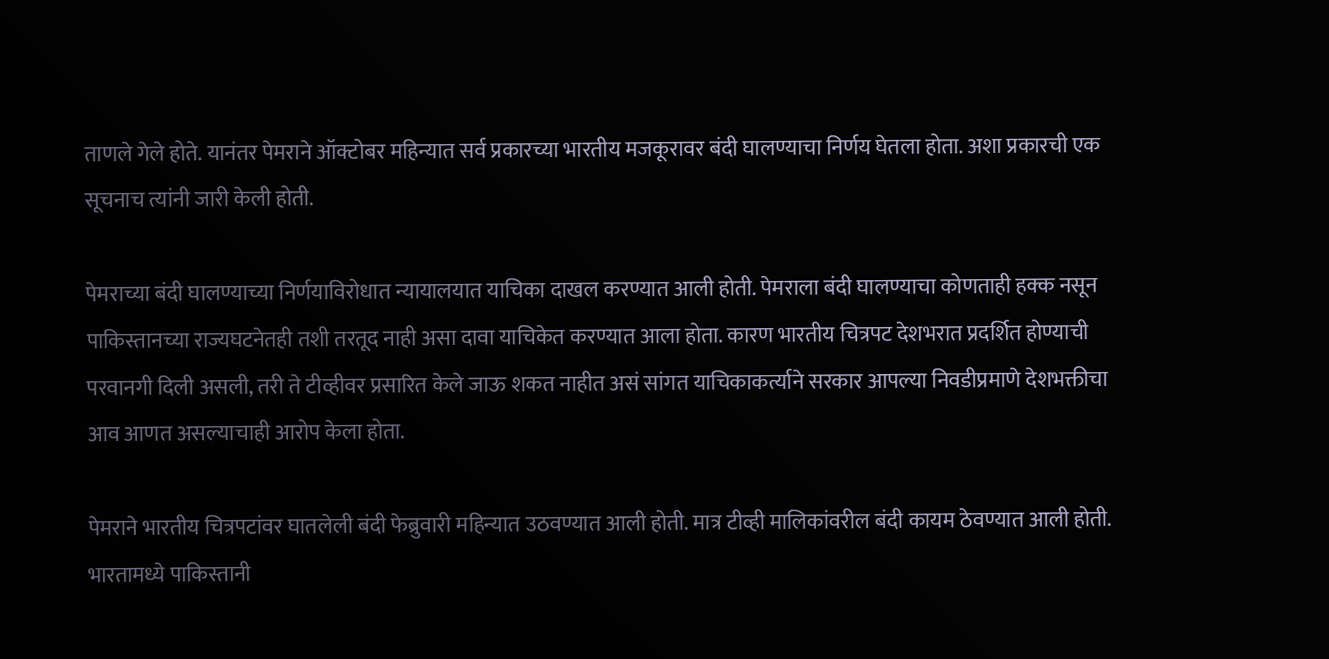ताणले गेले होते. यानंतर पेमराने ऑक्टोबर महिन्यात सर्व प्रकारच्या भारतीय मजकूरावर बंदी घालण्याचा निर्णय घेतला होता. अशा प्रकारची एक सूचनाच त्यांनी जारी केली होती.

पेमराच्या बंदी घालण्याच्या निर्णयाविरोधात न्यायालयात याचिका दाखल करण्यात आली होती. पेमराला बंदी घालण्याचा कोणताही हक्क नसून पाकिस्तानच्या राज्यघटनेतही तशी तरतूद नाही असा दावा याचिकेत करण्यात आला होता. कारण भारतीय चित्रपट देशभरात प्रदर्शित होण्याची परवानगी दिली असली, तरी ते टीव्हीवर प्रसारित केले जाऊ शकत नाहीत असं सांगत याचिकाकर्त्याने सरकार आपल्या निवडीप्रमाणे देशभक्तीचा आव आणत असल्याचाही आरोप केला होता.

पेमराने भारतीय चित्रपटांवर घातलेली बंदी फेब्रुवारी महिन्यात उठवण्यात आली होती. मात्र टीव्ही मालिकांवरील बंदी कायम ठेवण्यात आली होती. भारतामध्ये पाकिस्तानी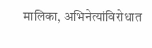मालिका, अभिनेत्यांविरोधात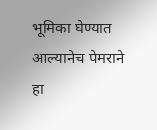भूमिका घेण्यात आल्यानेच पेमराने हा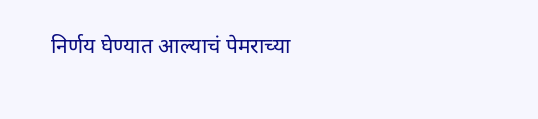निर्णय घेण्यात आल्याचं पेमराच्या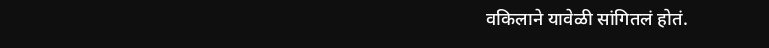वकिलाने यावेळी सांगितलं होतं.